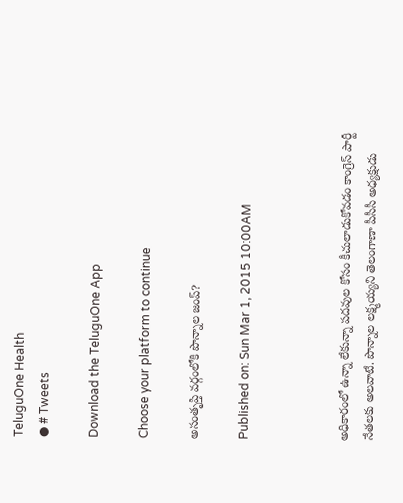TeluguOne Health
● # Tweets

Download the TeluguOne App

Choose your platform to continue

అసంతృప్తి వర్గంలోకి పొన్నాల జంప్?

Published on: Sun Mar 1, 2015 10:00AM



అధికారంలో ఉన్నా లేకున్నా పదవుల కోసం కీచులాడుకోవడం కాంగ్రెస్ పార్టీ నేతలకు అలవాటే. పొన్నాల లక్ష్మయ్యని తెలంగాణా పీసీసీ అధ్యక్షుడు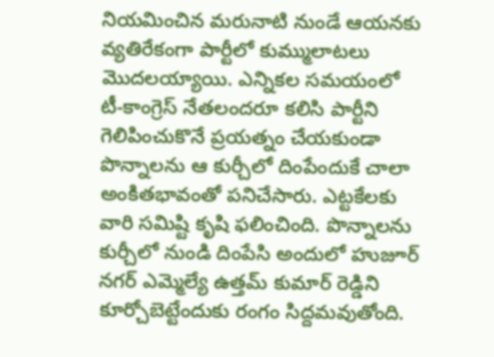నియమించిన మరునాటి నుండే ఆయనకు వ్యతిరేకంగా పార్టీలో కుమ్ములాటలు మొదలయ్యాయి. ఎన్నికల సమయంలో టీ-కాంగ్రెస్ నేతలందరూ కలిసి పార్టీని గెలిపించుకొనే ప్రయత్నం చేయకుండా పొన్నాలను ఆ కుర్చీలో దింపేందుకే చాలా అంకితభావంతో పనిచేసారు. ఎట్టకేలకు వారి సమిష్టి కృషి ఫలించింది. పొన్నాలను కుర్చీలో నుండి దింపేసి అందులో హుజూర్ నగర్ ఎమ్మెల్యే ఉత్తమ్ కుమార్ రెడ్డిని కూర్చోబెట్టేందుకు రంగం సిద్దమవుతోంది.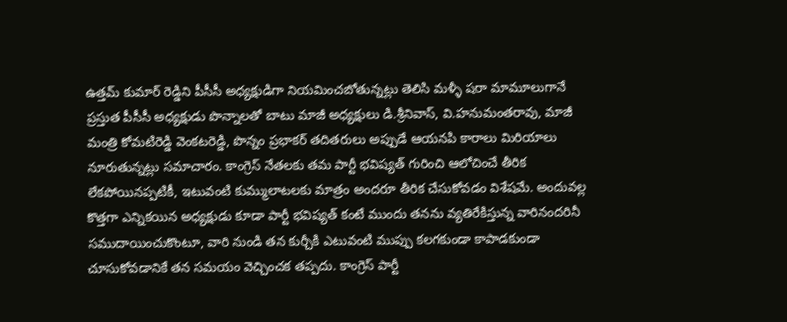ఉత్తమ్ కుమార్ రెడ్డిని పీసీసీ అధ్యక్షుడిగా నియమించబోతున్నట్లు తెలిసి మళ్ళీ షరా మామూలుగానే ప్రస్తుత పీసీసీ అధ్యక్షుడు పొన్నాలతో బాటు మాజీ అధ్యక్షులు డి.శ్రీనివాస్, వి.హనుమంతరావు, మాజీ మంత్రి కోమటిరెడ్డి వెంకటరెడ్డి, పొన్నం ప్రభాకర్ తదితరులు అప్పుడే ఆయనపి కారాలు మిరియాలు నూరుతున్నట్లు సమాచారం. కాంగ్రెస్ నేతలకు తమ పార్టీ భవిష్యత్ గురించి ఆలోచించే తీరిక లేకపోయినప్పటికీ, ఇటువంటి కుమ్ములాటలకు మాత్రం అందరూ తీరిక చేసుకోవడం విశేషమే. అందువల్ల కొత్తగా ఎన్నికయిన అధ్యక్షుడు కూడా పార్టీ భవిష్యత్ కంటే ముందు తనను వ్యతిరేకిస్తున్న వారినందరినీ సముదాయించుకొంటూ, వారి నుండి తన కుర్చీకి ఎటువంటి ముప్పు కలగకుండా కాపాడకుండా చూసుకోవడానికే తన సమయం వెచ్చించక తప్పదు. కాంగ్రెస్ పార్టీ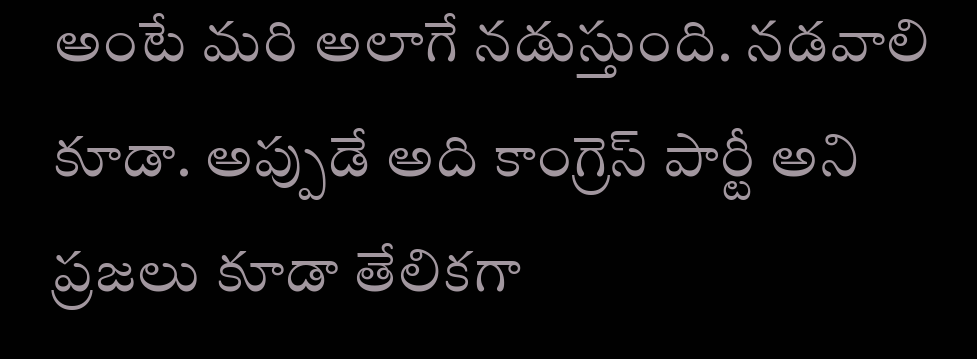అంటే మరి అలాగే నడుస్తుంది. నడవాలి కూడా. అప్పుడే అది కాంగ్రెస్ పార్టీ అని ప్రజలు కూడా తేలికగా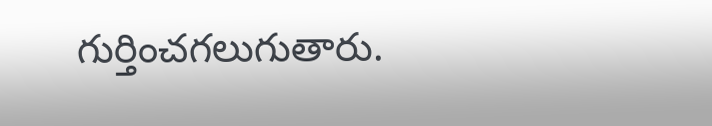గుర్తించగలుగుతారు.